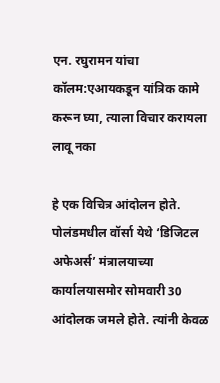एन. रघुरामन यांचा कॉलम:एआयकडून यांत्रिक कामे करून घ्या, त्याला विचार करायला लावू नका

हे एक विचित्र आंदोलन होते. पोलंडमधील वॉर्सा येथे ‘डिजिटल अफेअर्स’ मंत्रालयाच्या कार्यालयासमोर सोमवारी 30 आंदोलक जमले होते. त्यांनी केवळ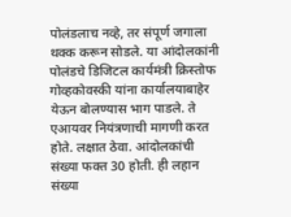पोलंडलाच नव्हे, तर संपूर्ण जगाला थक्क करून सोडले. या आंदोलकांनी पोलंडचे डिजिटल कार्यमंत्री क्रिस्तोफ गोव्हकोवस्की यांना कार्यालयाबाहेर येऊन बोलण्यास भाग पाडले. ते एआयवर नियंत्रणाची मागणी करत होते. लक्षात ठेवा. आंदोलकांची संख्या फक्त 30 होती. ही लहान संख्या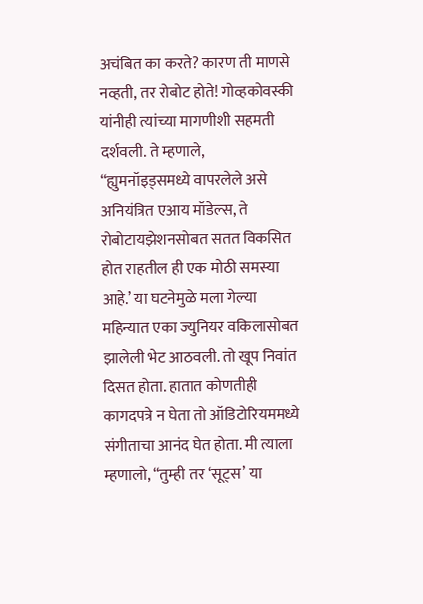अचंबित का करते? कारण ती माणसे नव्हती, तर रोबोट होते! गोव्हकोवस्की यांनीही त्यांच्या मागणीशी सहमती दर्शवली. ते म्हणाले, “ह्युमनॉइड्समध्ये वापरलेले असे अनियंत्रित एआय मॉडेल्स, ते रोबोटायझेशनसोबत सतत विकसित होत राहतील ही एक मोठी समस्या आहे.’ या घटनेमुळे मला गेल्या महिन्यात एका ज्युनियर वकिलासोबत झालेली भेट आठवली. तो खूप निवांत दिसत होता. हातात कोणतीही कागदपत्रे न घेता तो ऑडिटोरियममध्ये संगीताचा आनंद घेत होता. मी त्याला म्हणालो, “तुम्ही तर ‘सूट्स’ या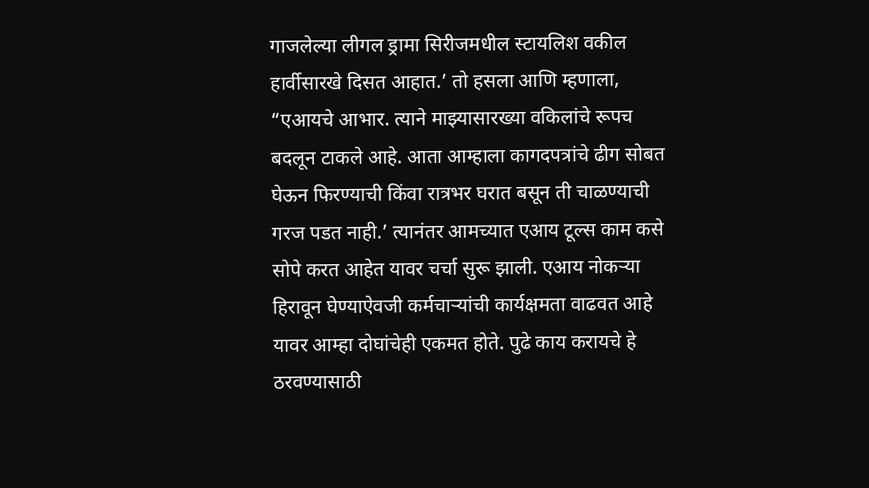गाजलेल्या लीगल ड्रामा सिरीजमधील स्टायलिश वकील हार्वीसारखे दिसत आहात.’ तो हसला आणि म्हणाला, “एआयचे आभार. त्याने माझ्यासारख्या वकिलांचे रूपच बदलून टाकले आहे. आता आम्हाला कागदपत्रांचे ढीग सोबत घेऊन फिरण्याची किंवा रात्रभर घरात बसून ती चाळण्याची गरज पडत नाही.’ त्यानंतर आमच्यात एआय टूल्स काम कसे सोपे करत आहेत यावर चर्चा सुरू झाली. एआय नोकऱ्या हिरावून घेण्याऐवजी कर्मचाऱ्यांची कार्यक्षमता वाढवत आहे यावर आम्हा दोघांचेही एकमत होते. पुढे काय करायचे हे ठरवण्यासाठी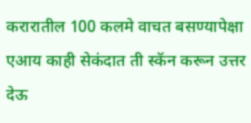करारातील 100 कलमे वाचत बसण्यापेक्षा एआय काही सेकंदात ती स्कॅन करून उत्तर देऊ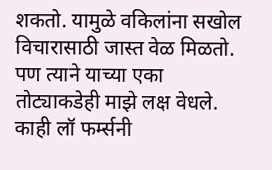शकतो. यामुळे वकिलांना सखोल विचारासाठी जास्त वेळ मिळतो. पण त्याने याच्या एका तोट्याकडेही माझे लक्ष वेधले. काही लॉ फर्म्सनी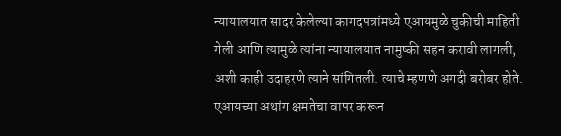न्यायालयात सादर केलेल्या कागदपत्रांमध्ये एआयमुळे चुकीची माहिती गेली आणि त्यामुळे त्यांना न्यायालयात नामुष्की सहन करावी लागली, अशी काही उदाहरणे त्याने सांगितली. त्याचे म्हणणे अगदी बरोबर होते. एआयच्या अथांग क्षमतेचा वापर करून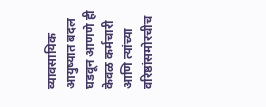व्यावसायिक आयुष्यात बदल घडवून आणणे ही केवळ कर्मचारी आणि त्यांच्या वरिष्ठांसमोरचीच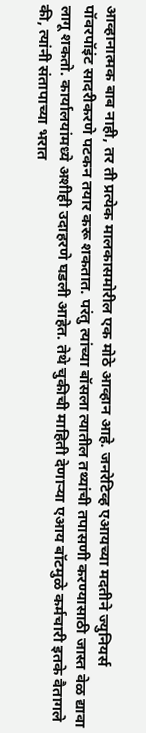आव्हानात्मक बाब नाही, तर ती प्रत्येक मालकासमोरील एक मोठे आव्हान आहे. जनरेटिव्ह एआयच्या मदतीने ज्युनियर्स पॉवरपॉइंट सादरीकरणे पटकन तयार करू शकतात. परंतु त्यांच्या बॉसला त्यातील तथ्यांची तपासणी करण्यासाठी जास्त वेळ द्यावा लागू शकतो. कार्यालयांमध्ये अशीही उदाहरणे घडली आहेत. तेथे चुकीची माहिती देणाऱ्या एआय बॉटमुळे कर्मचारी इतके वैतागले की, त्यांनी संतापाच्या भरात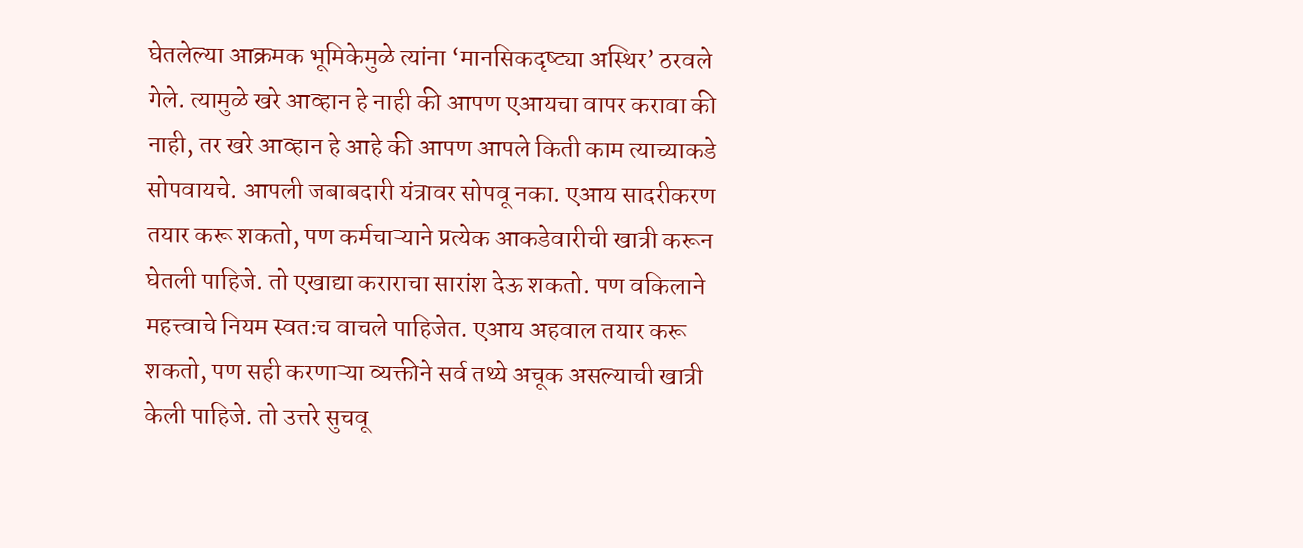घेतलेल्या आक्रमक भूमिकेमुळे त्यांना ‘मानसिकदृष्ट्या अस्थिर’ ठरवले गेले. त्यामुळे खरे आव्हान हे नाही की आपण एआयचा वापर करावा की नाही, तर खरे आव्हान हे आहे की आपण आपले किती काम त्याच्याकडे सोपवायचे. आपली जबाबदारी यंत्रावर सोपवू नका. एआय सादरीकरण तयार करू शकतो, पण कर्मचाऱ्याने प्रत्येक आकडेवारीची खात्री करून घेतली पाहिजे. तो एखाद्या कराराचा सारांश देऊ शकतो. पण वकिलाने महत्त्वाचे नियम स्वतःच वाचले पाहिजेत. एआय अहवाल तयार करू शकतो, पण सही करणाऱ्या व्यक्तीने सर्व तथ्ये अचूक असल्याची खात्री केली पाहिजे. तो उत्तरे सुचवू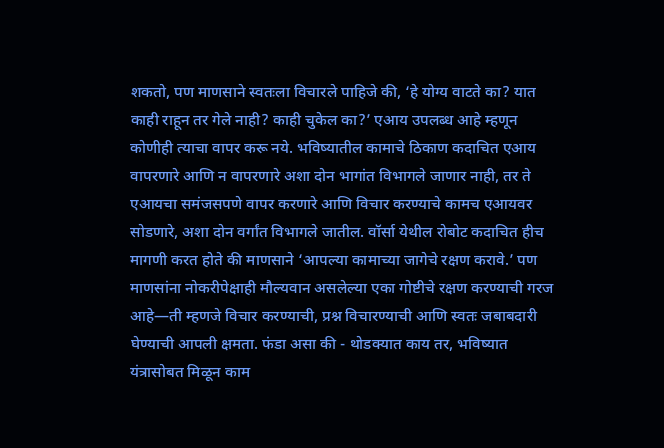शकतो, पण माणसाने स्वतःला विचारले पाहिजे की, ‘हे योग्य वाटते का? यात काही राहून तर गेले नाही? काही चुकेल का?’ एआय उपलब्ध आहे म्हणून कोणीही त्याचा वापर करू नये. भविष्यातील कामाचे ठिकाण कदाचित एआय वापरणारे आणि न वापरणारे अशा दोन भागांत विभागले जाणार नाही, तर ते एआयचा समंजसपणे वापर करणारे आणि विचार करण्याचे कामच एआयवर सोडणारे, अशा दोन वर्गांत विभागले जातील. वॉर्सा येथील रोबोट कदाचित हीच मागणी करत होते की माणसाने ‘आपल्या कामाच्या जागेचे रक्षण करावे.’ पण माणसांना नोकरीपेक्षाही मौल्यवान असलेल्या एका गोष्टीचे रक्षण करण्याची गरज आहे—ती म्हणजे विचार करण्याची, प्रश्न विचारण्याची आणि स्वतः जबाबदारी घेण्याची आपली क्षमता. फंडा असा की - थोडक्यात काय तर, भविष्यात यंत्रासोबत मिळून काम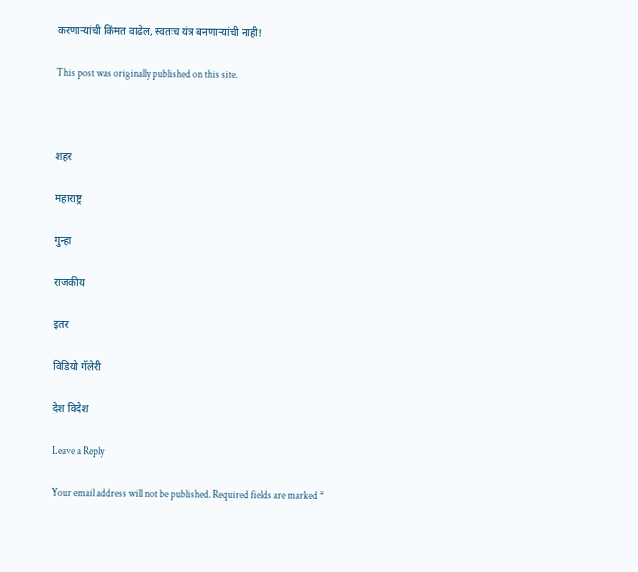करणाऱ्यांची किंमत वाढेल, स्वतःच यंत्र बनणाऱ्यांची नाही!

This post was originally published on this site.



शहर

महाराष्ट्र

गुन्हा

राजकीय

इतर

विडियो गॅलेरी

देश विदेश

Leave a Reply

Your email address will not be published. Required fields are marked *